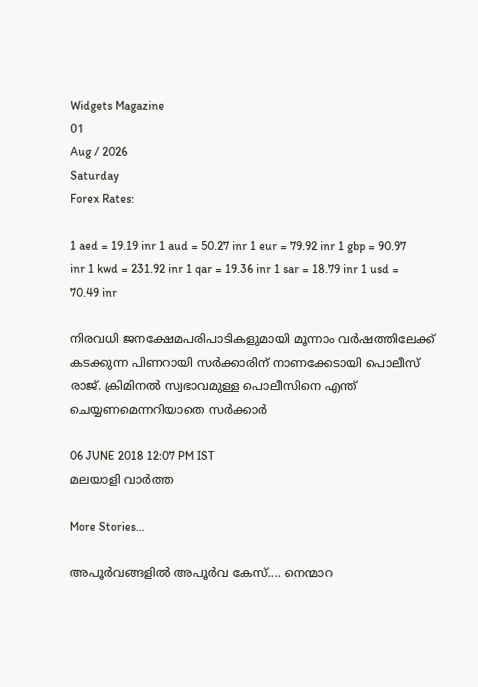Widgets Magazine
01
Aug / 2026
Saturday
Forex Rates:

1 aed = 19.19 inr 1 aud = 50.27 inr 1 eur = 79.92 inr 1 gbp = 90.97 inr 1 kwd = 231.92 inr 1 qar = 19.36 inr 1 sar = 18.79 inr 1 usd = 70.49 inr

നിരവധി ജനക്ഷേമപരിപാടികളുമായി മൂന്നാം വര്‍ഷത്തിലേക്ക് കടക്കുന്ന പിണറായി സര്‍ക്കാരിന് നാണക്കേടായി പൊലീസ് രാജ്. ക്രിമിനല്‍ സ്വഭാവമുള്ള പൊലീസിനെ എന്ത് ചെയ്യണമെന്നറിയാതെ സര്‍ക്കാര്‍

06 JUNE 2018 12:07 PM IST
മലയാളി വാര്‍ത്ത

More Stories...

അപൂർവങ്ങളിൽ അപൂർവ കേസ്.... നെന്മാറ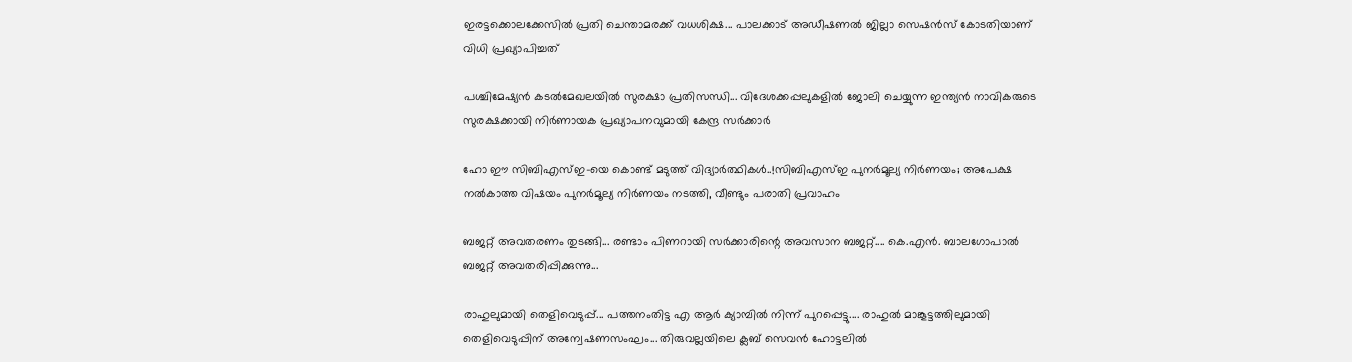ഇരട്ടക്കൊലക്കേസില്‍ പ്രതി ചെന്താമരക്ക് വധശിക്ഷ... പാലക്കാട് അഡീഷണല്‍ ജില്ലാ സെഷന്‍സ് കോടതിയാണ് വിധി പ്രഖ്യാപിച്ചത്

പശ്ചിമേഷ്യൻ കടൽമേഖലയിൽ സുരക്ഷാ പ്രതിസന്ധി... വിദേശക്കപ്പലുകളിൽ ജോലി ചെയ്യുന്ന ഇന്ത്യൻ നാവികരുടെ സുരക്ഷക്കായി നിർണായക പ്രഖ്യാപനവുമായി കേന്ദ്ര സർക്കാർ

ഹോ ഈ സിബിഎസ്ഇ-യെ കൊണ്ട് മടുത്ത് വിദ്യാർത്ഥികൾ..!സിബിഎസ്ഇ പുനർമൂല്യ നിർണയം; അപേക്ഷ നൽകാത്ത വിഷയം പുനർമൂല്യ നിർണയം നടത്തി, വീണ്ടും പരാതി പ്രവാഹം

ബജറ്റ് അവതരണം തുടങ്ങി... രണ്ടാം പിണറായി സർക്കാരിന്റെ അവസാന ബജറ്റ്.... കെ.എൻ. ബാലഗോപാൽ ബജറ്റ് അവതരിപ്പിക്കുന്നു...

രാഹുലുമായി തെളിവെടുപ്പ്... പത്തനംതിട്ട എ ആർ ക്യാമ്പിൽ നിന്ന് പുറപ്പെട്ടു.... രാഹുൽ മാങ്കൂട്ടത്തിലുമായി തെളിവെടുപ്പിന് അന്വേഷണസംഘം... തിരുവല്ലയിലെ ക്ലബ് സെവൻ ഹോട്ടലിൽ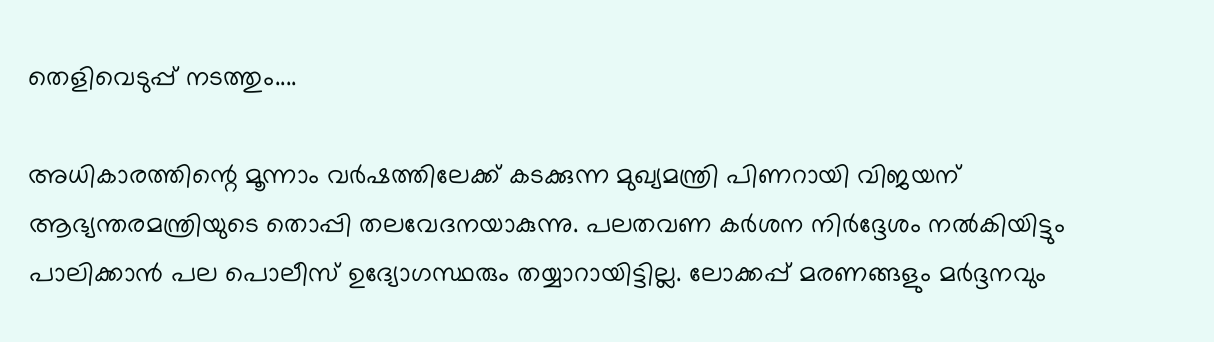തെളിവെടുപ്പ് നടത്തും....

അധികാരത്തിന്റെ മൂന്നാം വര്‍ഷത്തിലേക്ക് കടക്കുന്ന മുഖ്യമന്ത്രി പിണറായി വിജയന് ആഭ്യന്തരമന്ത്രിയുടെ തൊപ്പി തലവേദനയാകുന്നു. പലതവണ കര്‍ശന നിര്‍ദ്ദേശം നല്‍കിയിട്ടും പാലിക്കാന്‍ പല പൊലീസ് ഉദ്യോഗസ്ഥരും തയ്യാറായിട്ടില്ല. ലോക്കപ്പ് മരണങ്ങളും മര്‍ദ്ദനവും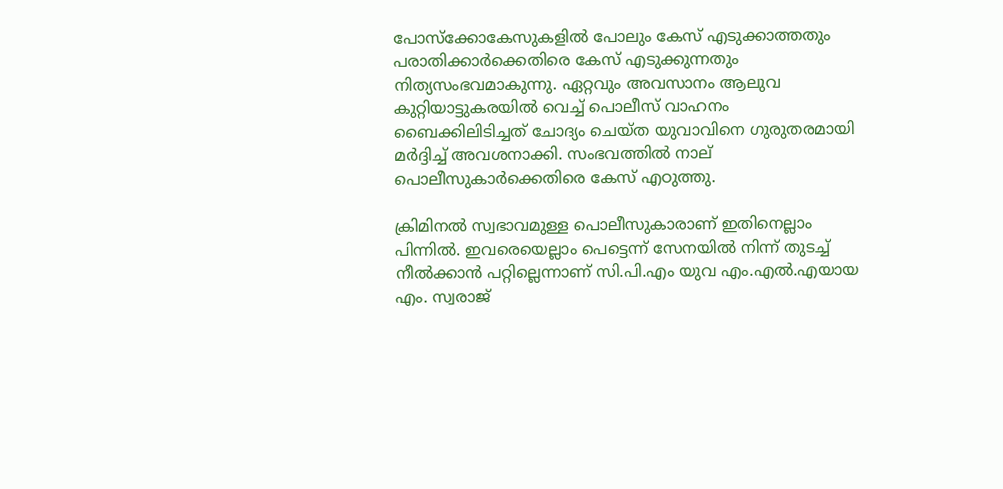പോസ്‌ക്കോകേസുകളില്‍ പോലും കേസ് എടുക്കാത്തതും പരാതിക്കാര്‍ക്കെതിരെ കേസ് എടുക്കുന്നതും നിത്യസംഭവമാകുന്നു. ഏറ്റവും അവസാനം ആലുവ കുറ്റിയാട്ടുകരയില്‍ വെച്ച് പൊലീസ് വാഹനം ബൈക്കിലിടിച്ചത് ചോദ്യം ചെയ്ത യുവാവിനെ ഗുരുതരമായി മര്‍ദ്ദിച്ച് അവശനാക്കി. സംഭവത്തില്‍ നാല് പൊലീസുകാര്‍ക്കെതിരെ കേസ് എഠുത്തു.

ക്രിമിനല്‍ സ്വഭാവമുള്ള പൊലീസുകാരാണ് ഇതിനെല്ലാം പിന്നില്‍. ഇവരെയെല്ലാം പെട്ടെന്ന് സേനയില്‍ നിന്ന് തുടച്ച് നീല്‍ക്കാന്‍ പറ്റില്ലെന്നാണ് സി.പി.എം യുവ എം.എല്‍.എയായ എം. സ്വരാജ്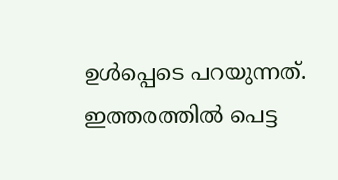ഉള്‍പ്പെടെ പറയുന്നത്. ഇത്തരത്തില്‍ പെട്ട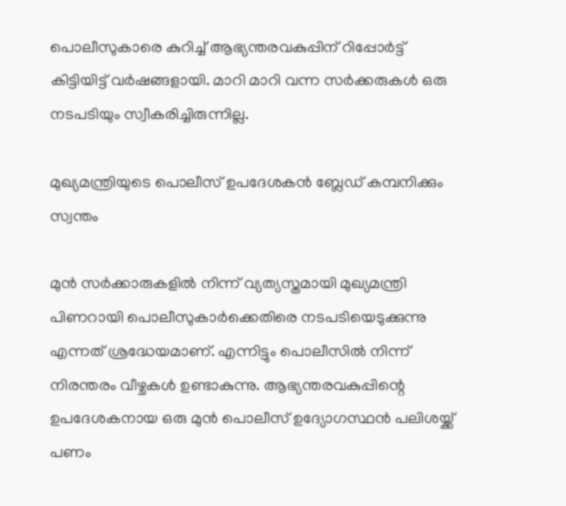പൊലീസുകാരെ കുറിച്ച് ആഭ്യന്തരവകുപ്പിന് റിപ്പോര്‍ട്ട് കിട്ടിയിട്ട് വര്‍ഷങ്ങളായി. മാറി മാറി വന്ന സര്‍ക്കരുകള്‍ ഒരു നടപടിയും സ്വീകരിച്ചിരുന്നില്ല.

മുഖ്യമന്ത്രിയുടെ പൊലീസ് ഉപദേശകന്‍ ബ്ലേഡ് കമ്പനിക്കും സ്വന്തം

മുന്‍ സര്‍ക്കാരുകളില്‍ നിന്ന് വ്യത്യസ്തമായി മുഖ്യമന്ത്രി പിണറായി പൊലീസുകാര്‍ക്കെതിരെ നടപടിയെടുക്കുന്നു എന്നത് ശ്രദ്ധേയമാണ്. എന്നിട്ടും പൊലീസില്‍ നിന്ന് നിരന്തരം വീഴ്ചകള്‍ ഉണ്ടാകുന്നു. ആഭ്യന്തരവകുപ്പിന്റെ ഉപദേശകനായ ഒരു മുന്‍ പൊലീസ് ഉദ്യോഗസ്ഥന്‍ പലിശയ്ക്ക് പണം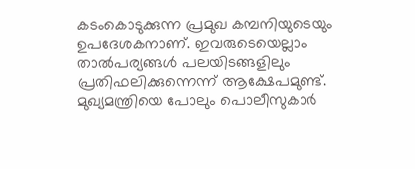കടംകൊടുക്കുന്ന പ്രമുഖ കമ്പനിയുടെയും ഉപദേശകനാണ്. ഇവരുടെയെല്ലാം താല്‍പര്യങ്ങള്‍ പലയിടങ്ങളിലും പ്രതിഫലിക്കുന്നെന്ന് ആക്ഷേപമുണ്ട്. മുഖ്യമന്ത്രിയെ പോലും പൊലീസുകാര്‍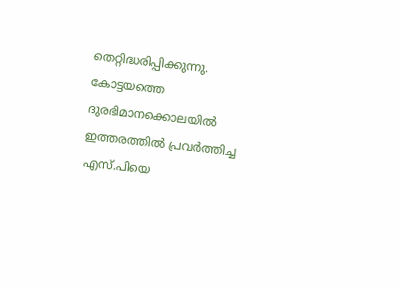തെറ്റിദ്ധരിപ്പിക്കുന്നു. കോട്ടയത്തെ ദുരഭിമാനക്കൊലയില്‍ ഇത്തരത്തില്‍ പ്രവര്‍ത്തിച്ച എസ്.പിയെ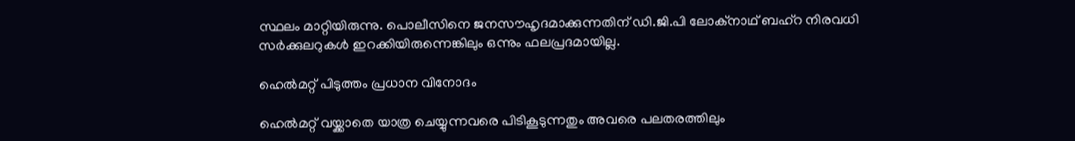സ്ഥലം മാറ്റിയിരുന്നു. പൊലീസിനെ ജനസൗഹൃദമാക്കുന്നതിന് ഡി.ജി.പി ലോക്‌നാഥ് ബഹ്‌റ നിരവധി സര്‍ക്കുലറുകള്‍ ഇറക്കിയിരുന്നെങ്കിലും ഒന്നും ഫലപ്രദമായില്ല.

ഹെല്‍മറ്റ് പിടുത്തം പ്രധാന വിനോദം

ഹെല്‍മറ്റ് വയ്ക്കാതെ യാത്ര ചെയ്യുന്നവരെ പിടികൂടുന്നതും അവരെ പലതരത്തിലും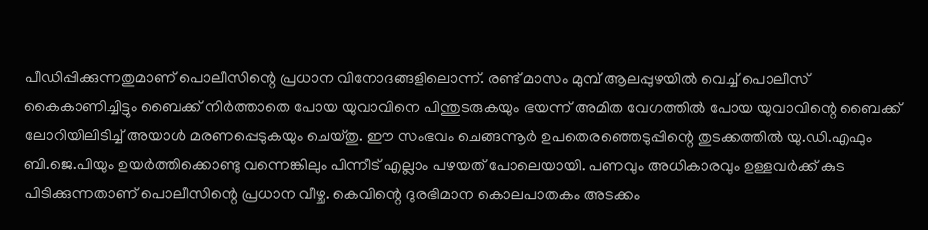പീഡിപ്പിക്കുന്നതുമാണ് പൊലീസിന്റെ പ്രധാന വിനോദങ്ങളിലൊന്ന്. രണ്ട് മാസം മുമ്പ് ആലപ്പുഴയില്‍ വെച്ച് പൊലീസ് കൈകാണിച്ചിട്ടും ബൈക്ക് നിര്‍ത്താതെ പോയ യുവാവിനെ പിന്തുടരുകയും ഭയന്ന് അമിത വേഗത്തില്‍ പോയ യുവാവിന്റെ ബൈക്ക് ലോറിയിലിടിച്ച് അയാള്‍ മരണപ്പെടുകയും ചെയ്തു. ഈ സംഭവം ചെങ്ങന്നൂര്‍ ഉപതെരഞ്ഞെടുപ്പിന്റെ തുടക്കത്തില്‍ യു.ഡി.എഫും ബി.ജെ.പിയും ഉയര്‍ത്തിക്കൊണ്ടു വന്നെങ്കിലും പിന്നീട് എല്ലാം പഴയത് പോലെയായി. പണവും അധികാരവും ഉള്ളവര്‍ക്ക് കുട പിടിക്കുന്നതാണ് പൊലീസിന്റെ പ്രധാന വീഴ്ച. കെവിന്റെ ദുരഭിമാന കൊലപാതകം അടക്കം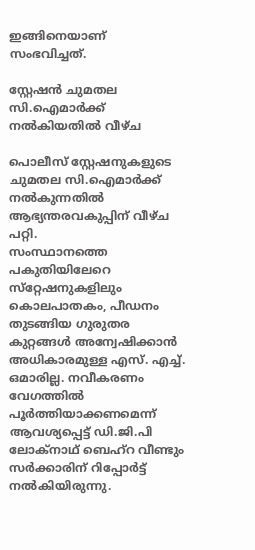ഇങ്ങിനെയാണ് സംഭവിച്ചത്.

സ്റ്റേഷന്‍ ചുമതല സി.ഐമാര്‍ക്ക് നല്‍കിയതില്‍ വീഴ്ച

പൊലീസ് സ്റ്റേഷനുകളുടെ ചുമതല സി.ഐമാര്‍ക്ക് നല്‍കുന്നതില്‍ ആഭ്യന്തരവകുപ്പിന് വീഴ്ച പറ്റി.
സംസ്ഥാനത്തെ പകുതിയിലേറെ സ്‌റ്റേഷനുകളിലും കൊലപാതകം, പീഡനം തുടങ്ങിയ ഗുരുതര കുറ്റങ്ങള്‍ അന്വേഷിക്കാന്‍ അധികാരമുള്ള എസ്. എച്ച്. ഒമാരില്ല. നവീകരണം വേഗത്തില്‍ പൂര്‍ത്തിയാക്കണമെന്ന് ആവശ്യപ്പെട്ട് ഡി.ജി.പി ലോക്‌നാഥ് ബെഹ്‌റ വീണ്ടും സര്‍ക്കാരിന് റിപ്പോര്‍ട്ട് നല്‍കിയിരുന്നു.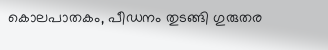കൊലപാതകം, പീഡനം തുടങ്ങി ഗുരുതര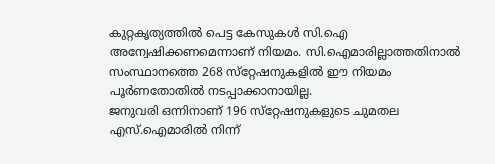കുറ്റകൃത്യത്തില്‍ പെട്ട കേസുകള്‍ സി.ഐ അന്വേഷിക്കണമെന്നാണ് നിയമം. സി.ഐമാരില്ലാത്തതിനാല്‍ സംസ്ഥാനത്തെ 268 സ്‌റ്റേഷനുകളില്‍ ഈ നിയമം പൂര്‍ണതോതില്‍ നടപ്പാക്കാനായില്ല.
ജനുവരി ഒന്നിനാണ് 196 സ്‌റ്റേഷനുകളുടെ ചുമതല എസ്.ഐമാരില്‍ നിന്ന്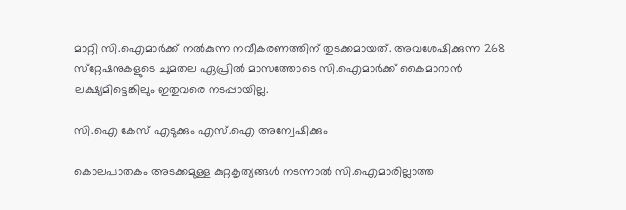മാറ്റി സി.ഐമാര്‍ക്ക് നല്‍കുന്ന നവീകരണത്തിന് തുടക്കമായത്. അവശേഷിക്കുന്ന 268 സ്‌റ്റേഷനുകളുടെ ചുമതല ഏപ്രില്‍ മാസത്തോടെ സി.ഐമാര്‍ക്ക് കൈമാറാന്‍ ലക്ഷ്യമിട്ടെങ്കിലും ഇതുവരെ നടപ്പായില്ല.

സി.ഐ കേസ് എടുക്കും എസ്.ഐ അന്വേഷിക്കും

കൊലപാതകം അടക്കമുള്ള കുറ്റകൃത്യങ്ങള്‍ നടന്നാല്‍ സി.ഐമാരില്ലാത്ത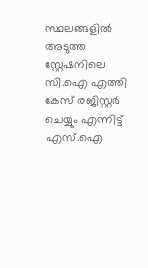സ്ഥലങ്ങളില്‍ അടുത്ത സ്റ്റേഷനിലെ സി.ഐ എത്തി കേസ് രജിസ്റ്റര്‍ ചെയ്യും എന്നിട്ട് എസ്.ഐ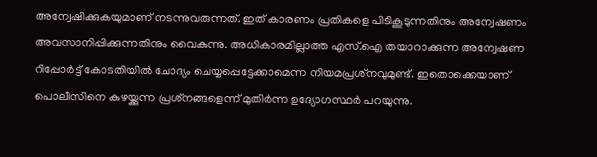അന്വേഷിക്കുകയുമാണ് നടന്നുവരുന്നത്. ഇത് കാരണം പ്രതികളെ പിടികൂടുന്നതിനും അന്വേഷണം അവസാനിപ്പിക്കുന്നതിനും വൈകുന്നു. അധികാരമില്ലാത്ത എസ്.ഐ തയാറാക്കുന്ന അന്വേഷണ റിപ്പോര്‍ട്ട് കോടതിയില്‍ ചോദ്യം ചെയ്യപ്പെട്ടേക്കാമെന്ന നിയമപ്രശ്‌നവുമുണ്ട്. ഇതൊക്കെയാണ് പൊലീസിനെ കുഴയ്ക്കുന്ന പ്രശ്‌നങ്ങളെന്ന് മുതിര്‍ന്ന ഉദ്യോഗസ്ഥര്‍ പറയുന്നു.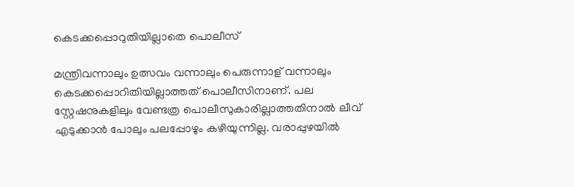കെടക്കപ്പൊറുതിയില്ലാതെ പൊലീസ്

മന്ത്രിവന്നാലും ഉത്സവം വന്നാലും പെരുന്നാള് വന്നാലും കെടക്കപ്പൊറിതിയില്ലാത്തത് പൊലീസിനാണ്. പല സ്റ്റേഷനുകളിലും വേണ്ടത്ര പൊലീസുകാരില്ലാത്തതിനാല്‍ ലീവ് എടുക്കാന്‍ പോലും പലപ്പോഴും കഴിയുന്നില്ല. വരാപ്പുഴയില്‍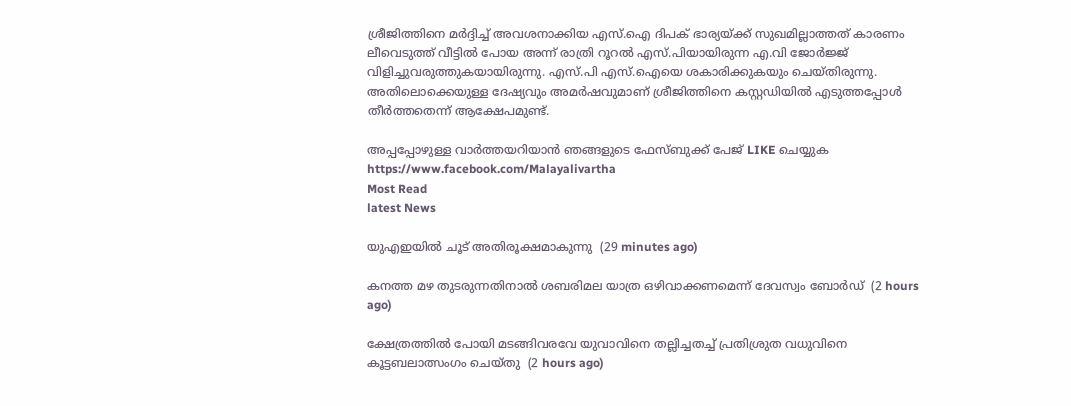ശ്രീജിത്തിനെ മര്‍ദ്ദിച്ച് അവശനാക്കിയ എസ്.ഐ ദിപക് ഭാര്യയ്ക്ക് സുഖമില്ലാത്തത് കാരണം ലീവെടുത്ത് വീട്ടില്‍ പോയ അന്ന് രാത്രി റൂറല്‍ എസ്.പിയായിരുന്ന എ.വി ജോര്‍ജ്ജ് വിളിച്ചുവരുത്തുകയായിരുന്നു. എസ്.പി എസ്.ഐയെ ശകാരിക്കുകയും ചെയ്തിരുന്നു. അതിലൊക്കെയുള്ള ദേഷ്യവും അമര്‍ഷവുമാണ് ശ്രീജിത്തിനെ കസ്റ്റഡിയില്‍ എടുത്തപ്പോള്‍ തീര്‍ത്തതെന്ന് ആക്ഷേപമുണ്ട്.

അപ്പപ്പോഴുള്ള വാര്‍ത്തയറിയാന്‍ ഞങ്ങളുടെ ഫേസ്‌ബുക്ക്‌ പേജ് LIKE ചെയ്യുക
https://www.facebook.com/Malayalivartha
Most Read
latest News

യുഎഇയില്‍ ചൂട് അതിരൂക്ഷമാകുന്നു  (29 minutes ago)

കനത്ത മഴ തുടരുന്നതിനാല്‍ ശബരിമല യാത്ര ഒഴിവാക്കണമെന്ന് ദേവസ്വം ബോര്‍ഡ്  (2 hours ago)

ക്ഷേത്രത്തില്‍ പോയി മടങ്ങിവരവേ യുവാവിനെ തല്ലിച്ചതച്ച് പ്രതിശ്രുത വധുവിനെ കൂട്ടബലാത്സംഗം ചെയ്തു  (2 hours ago)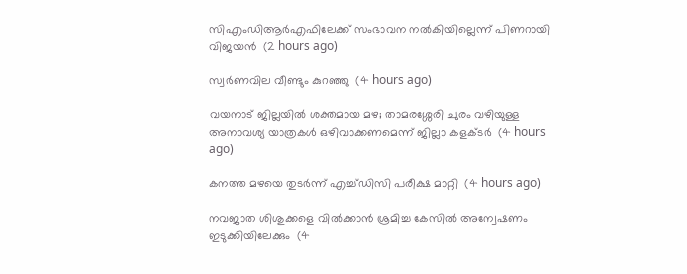സിഎംഡിആര്‍എഫിലേക്ക് സംഭാവന നല്‍കിയില്ലെന്ന് പിണറായി വിജയന്‍  (2 hours ago)

സ്വര്‍ണവില വീണ്ടും കുറഞ്ഞു  (4 hours ago)

വയനാട് ജില്ലയില്‍ ശക്തമായ മഴ; താമരശ്ശേരി ചുരം വഴിയുള്ള അനാവശ്യ യാത്രകള്‍ ഒഴിവാക്കണമെന്ന് ജില്ലാ കളക്ടര്‍  (4 hours ago)

കനത്ത മഴയെ തുടര്‍ന്ന് എച്ച്ഡിസി പരീക്ഷ മാറ്റി  (4 hours ago)

നവജാത ശിശുക്കളെ വില്‍ക്കാന്‍ ശ്രമിച്ച കേസില്‍ അന്വേഷണം ഇടുക്കിയിലേക്കും  (4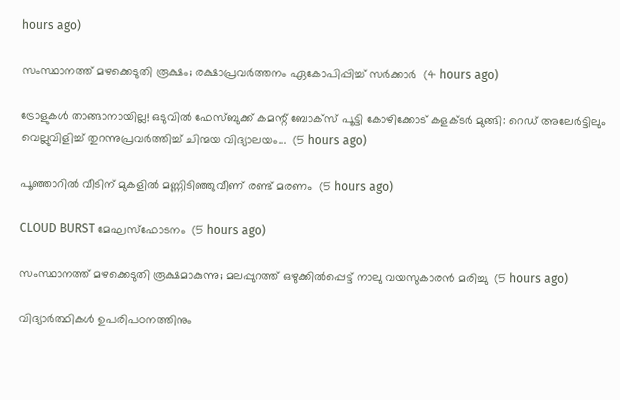hours ago)

സംസ്ഥാനത്ത് മഴക്കെടുതി രൂക്ഷം; രക്ഷാപ്രവര്‍ത്തനം ഏകോപിപ്പിച്ച് സര്‍ക്കാര്‍  (4 hours ago)

ട്രോളുകൾ താങ്ങാനായില്ല! ഒടുവിൽ ഫേസ്ബുക്ക് കമന്റ് ബോക്സ് പൂട്ടി കോഴിക്കോട് കളക്ടർ മുങ്ങി: റെഡ് അലേർട്ടിലും വെല്ലുവിളിച്ച് തുറന്നുപ്രവർത്തിച്ച് ചിന്മയ വിദ്യാലയം...  (5 hours ago)

പൂഞ്ഞാറില്‍ വീടിന് മുകളില്‍ മണ്ണിടിഞ്ഞുവീണ് രണ്ട് മരണം  (5 hours ago)

CLOUD BURST മേഘസ്ഫോടനം  (5 hours ago)

സംസ്ഥാനത്ത് മഴക്കെടുതി രൂക്ഷമാകുന്നു; മലപ്പുറത്ത് ഒഴുക്കില്‍പ്പെട്ട് നാലു വയസുകാരന്‍ മരിച്ചു  (5 hours ago)

വിദ്യാർത്ഥികൾ ഉപരിപഠനത്തിനും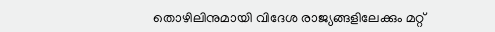തൊഴിലിനുമായി വിദേശ രാജ്യങ്ങളിലേക്കും മറ്റ്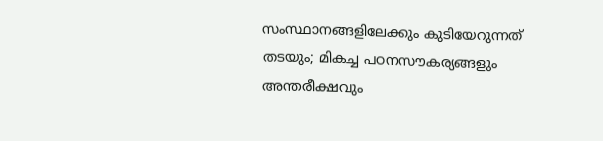സംസ്ഥാനങ്ങളിലേക്കും കുടിയേറുന്നത് തടയും; മികച്ച പഠനസൗകര്യങ്ങളും അന്തരീക്ഷവും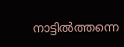നാട്ടിൽത്തന്നെ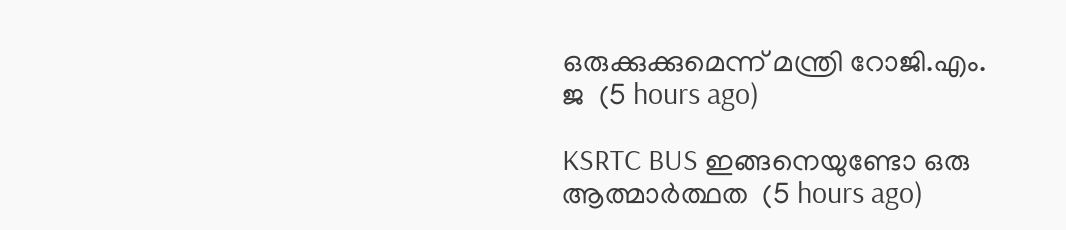ഒരുക്കുക്കുമെന്ന് മന്ത്രി റോജി.എം. ജ  (5 hours ago)

KSRTC BUS ഇങ്ങനെയുണ്ടോ ഒരു ആത്മാർത്ഥത  (5 hours ago)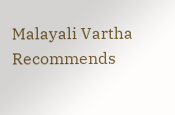Malayali Vartha Recommends